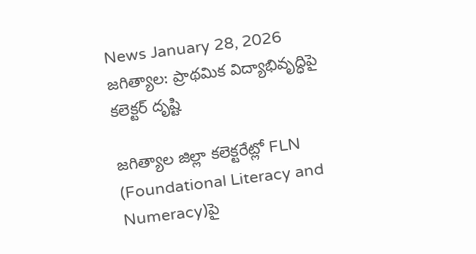News January 28, 2026
జగిత్యాల: ప్రాథమిక విద్యాభివృద్ధిపై కలెక్టర్ దృష్టి

జగిత్యాల జిల్లా కలెక్టరేట్లో FLN (Foundational Literacy and Numeracy)పై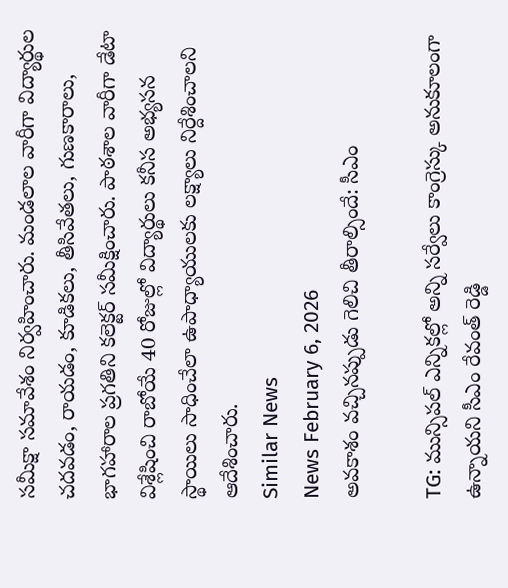సమీక్షా సమావేశం నిర్వహించారు. మండలాల వారీగా విద్యార్థుల చదవడం, రాయడం, కూడికలు, తీసివేతలు, గుణకారాలు, భాగహారాల ప్రగతిని కలెక్టర్ సమీక్షించారు. పాఠశాల వారీగా డేటా విశ్లేషించి రాబోయే 40 రోజుల్లో విద్యార్థులు కనీస అభ్యసన స్థాయిలు సాధించేలా ఉపాధ్యాయులకు లక్ష్యాలు నిర్దేశించాలని ఆదేశించారు.
Similar News
News February 6, 2026
అవకాశం వచ్చినప్పుడు గెలిచి తీరాల్సిందే: సీఎం

TG: మున్సిపల్ ఎన్నికల్లో అన్ని సర్వేలు కాంగ్రెస్కు అనుకూలంగా ఉన్నాయని సీఎం రేవంత్ రెడ్డి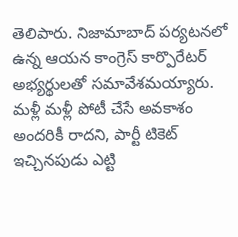తెలిపారు. నిజామాబాద్ పర్యటనలో ఉన్న ఆయన కాంగ్రెస్ కార్పొరేటర్ అభ్యర్థులతో సమావేశమయ్యారు. మళ్లీ మళ్లీ పోటీ చేసే అవకాశం అందరికీ రాదని, పార్టీ టికెట్ ఇచ్చినపుడు ఎట్టి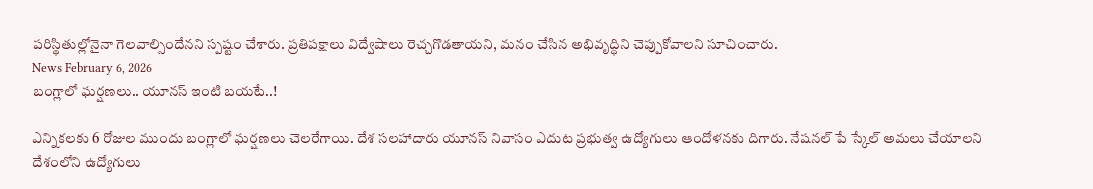పరిస్థితుల్లోనైనా గెలవాల్సిందేనని స్పష్టం చేశారు. ప్రతిపక్షాలు విద్వేషాలు రెచ్చగొడతాయని, మనం చేసిన అభివృద్ధిని చెప్పుకోవాలని సూచించారు.
News February 6, 2026
బంగ్లాలో ఘర్షణలు.. యూనస్ ఇంటి బయటే..!

ఎన్నికలకు 6 రోజుల ముందు బంగ్లాలో ఘర్షణలు చెలరేగాయి. దేశ సలహాదారు యూనస్ నివాసం ఎదుట ప్రభుత్వ ఉద్యోగులు ఆందోళనకు దిగారు. నేషనల్ పే స్కేల్ అమలు చేయాలని దేశంలోని ఉద్యోగులు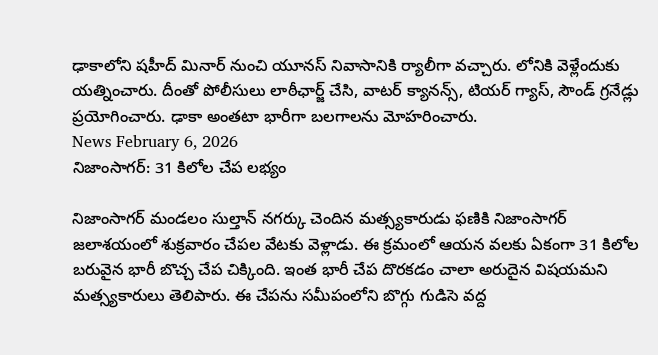ఢాకాలోని షహీద్ మినార్ నుంచి యూనస్ నివాసానికి ర్యాలీగా వచ్చారు. లోనికి వెళ్లేందుకు యత్నించారు. దీంతో పోలీసులు లాఠీఛార్జ్ చేసి, వాటర్ క్యానన్స్, టియర్ గ్యాస్, సౌండ్ గ్రనేడ్లు ప్రయోగించారు. ఢాకా అంతటా భారీగా బలగాలను మోహరించారు.
News February 6, 2026
నిజాంసాగర్: 31 కిలోల చేప లభ్యం

నిజాంసాగర్ మండలం సుల్తాన్ నగర్కు చెందిన మత్స్యకారుడు ఫణికి నిజాంసాగర్ జలాశయంలో శుక్రవారం చేపల వేటకు వెళ్లాడు. ఈ క్రమంలో ఆయన వలకు ఏకంగా 31 కిలోల బరువైన భారీ బొచ్చ చేప చిక్కింది. ఇంత భారీ చేప దొరకడం చాలా అరుదైన విషయమని మత్స్యకారులు తెలిపారు. ఈ చేపను సమీపంలోని బొగ్గు గుడిసె వద్ద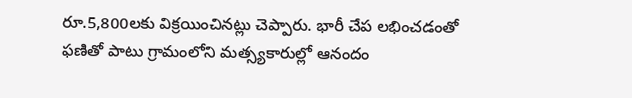రూ.5,800లకు విక్రయించినట్లు చెప్పారు. భారీ చేప లభించడంతో ఫణితో పాటు గ్రామంలోని మత్స్యకారుల్లో ఆనందం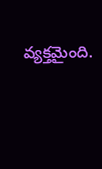వ్యక్తమైంది.